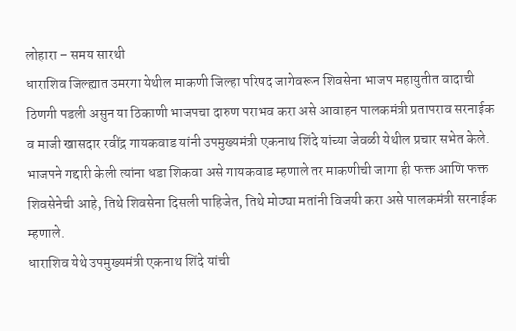लोहारा – समय सारथी
धाराशिव जिल्ह्यात उमरगा येथील माकणी जिल्हा परिषद जागेवरून शिवसेना भाजप महायुतीत वादाची ठिणगी पडली असुन या ठिकाणी भाजपचा दारुण पराभव करा असे आवाहन पालकमंत्री प्रतापराव सरनाईक व माजी खासदार रवींद्र गायकवाड यांनी उपमुख्यमंत्री एकनाथ शिंदे यांच्या जेवळी येथील प्रचार सभेत केले. भाजपने गद्दारी केली त्यांना धडा शिकवा असे गायकवाड म्हणाले तर माकणीची जागा ही फक्त आणि फक्त शिवसेनेची आहे, तिथे शिवसेना दिसली पाहिजेत, तिथे मोठ्या मतांनी विजयी करा असे पालकमंत्री सरनाईक म्हणाले.
धाराशिव येथे उपमुख्यमंत्री एकनाथ शिंदे यांची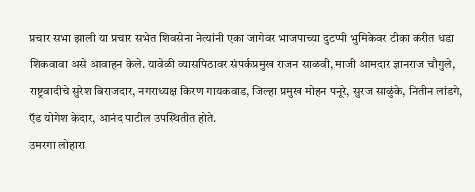प्रचार सभा झाली या प्रचार सभेत शिवसेना नेत्यांनी एका जागेवर भाजपाच्या दुटप्पी भुमिकेवर टीका करीत धडा शिकवावा असे आवाहन केले. यावेळी व्यासपिठावर संपर्कप्रमुख राजन साळवी, माजी आमदार ज्ञानराज चौगुले, राष्ट्रवादीचे सुरेश बिराजदार, नगराध्यक्ष किरण गायकवाड, जिल्हा प्रमुख मोहन पनूरे, सुरज साळुंके, नितीन लांडगे, ऍड योगेश केदार, आनंद पाटील उपस्थितीत होते.
उमरगा लोहारा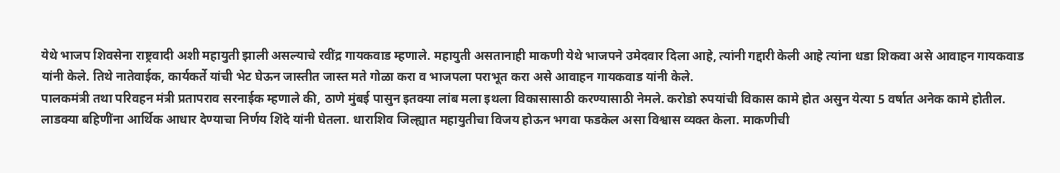येथे भाजप शिवसेना राष्ट्रवादी अशी महायुती झाली असल्याचे रवींद्र गायकवाड म्हणाले. महायुती असतानाही माकणी येथे भाजपने उमेदवार दिला आहे, त्यांनी गद्दारी केली आहे त्यांना धडा शिकवा असे आवाहन गायकवाड यांनी केले. तिथे नातेवाईक, कार्यकर्ते यांची भेट घेऊन जास्तीत जास्त मते गोळा करा व भाजपला पराभूत करा असे आवाहन गायकवाड यांनी केले.
पालकमंत्री तथा परिवहन मंत्री प्रतापराव सरनाईक म्हणाले की, ठाणे मुंबई पासुन इतक्या लांब मला इथला विकासासाठी करण्यासाठी नेमले. करोडो रुपयांची विकास कामे होत असुन येत्या 5 वर्षात अनेक कामे होतील. लाडक्या बहिणींना आर्थिक आधार देण्याचा निर्णय शिंदे यांनी घेतला. धाराशिव जिल्ह्यात महायुतीचा विजय होऊन भगवा फडकेल असा विश्वास व्यक्त केला. माकणीची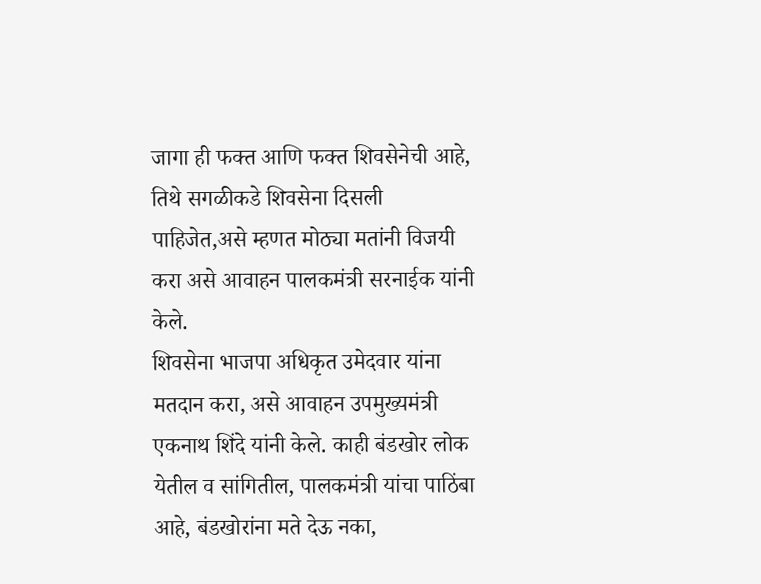जागा ही फक्त आणि फक्त शिवसेनेची आहे, तिथे सगळीकडे शिवसेना दिसली पाहिजेत,असे म्हणत मोठ्या मतांनी विजयी करा असे आवाहन पालकमंत्री सरनाईक यांनी केले.
शिवसेना भाजपा अधिकृत उमेदवार यांना मतदान करा, असे आवाहन उपमुख्यमंत्री एकनाथ शिंदे यांनी केले. काही बंडखोर लोक येतील व सांगितील, पालकमंत्री यांचा पाठिंबा आहे, बंडखोरांना मते देऊ नका,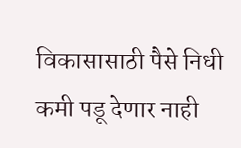विकासासाठी पैसे निधी कमी पडू देणार नाही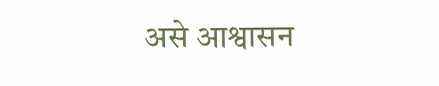असे आश्वासन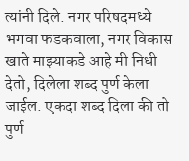त्यांनी दिले. नगर परिषदमध्ये भगवा फडकवाला, नगर विकास खाते माझ्याकडे आहे मी निधी देतो, दिलेला शब्द पुर्ण केला जाईल. एकदा शब्द दिला की तो पुर्ण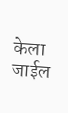केला जाईल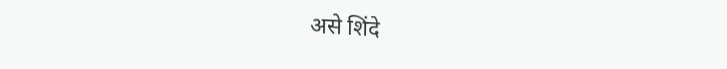असे शिंदे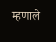म्हणाले